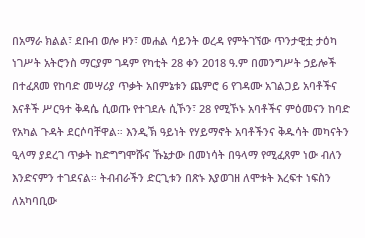በአማራ ክልል፣ ደቡብ ወሎ ዞን፣ መሐል ሳይንት ወረዳ የምትገኘው ጥንታዊቷ ታዕካ ነገሥት አትሮንስ ማርያም ገዳም የካቲት 28 ቀን 2018 ዓ.ም በመንግሥት ኃይሎች በተፈጸመ የከባድ መሣሪያ ጥቃት አበምኔቱን ጨምሮ 6 የገዳሙ አገልጋይ አባቶችና እናቶች ሥርዓተ ቅዳሴ ሲወጡ የተገደሉ ሲኾን፣ 28 የሚኾኑ አባቶችና ምዕመናን ከባድ የአካል ጉዳት ደርሶባቸዋል። እንዲኽ ዓይነት የሃይማኖት አባቶችንና ቅዱሳት መካናትን ዒላማ ያደረገ ጥቃት ከድግግሞሹና ኹኔታው በመነሳት በዓላማ የሚፈጸም ነው ብለን እንድናምን ተገደናል። ትብብራችን ድርጊቱን በጽኑ እያወገዘ ለሞቱት እረፍተ ነፍስን ለአካባቢው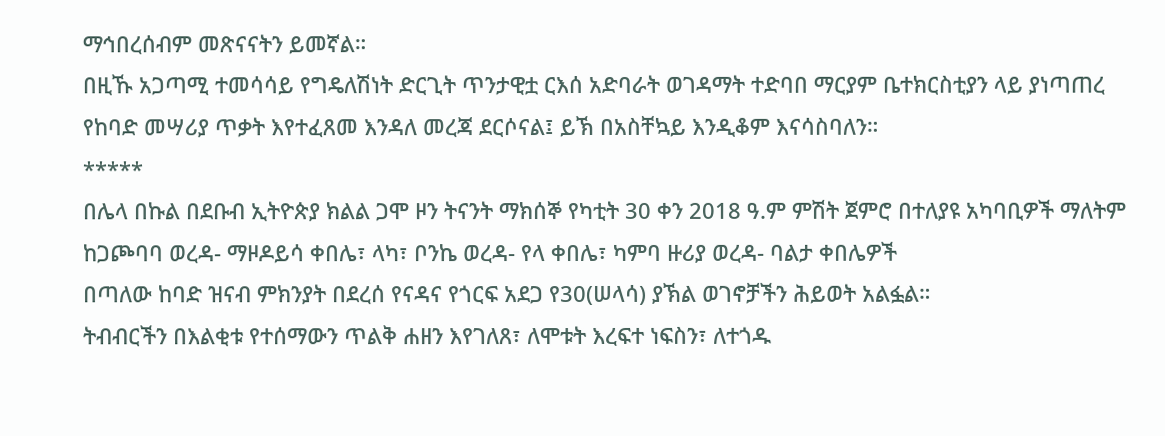ማኅበረሰብም መጽናናትን ይመኛል።
በዚኹ አጋጣሚ ተመሳሳይ የግዴለሽነት ድርጊት ጥንታዊቷ ርእሰ አድባራት ወገዳማት ተድባበ ማርያም ቤተክርስቲያን ላይ ያነጣጠረ የከባድ መሣሪያ ጥቃት እየተፈጸመ እንዳለ መረጃ ደርሶናል፤ ይኽ በአስቸኳይ እንዲቆም እናሳስባለን።
*****
በሌላ በኩል በደቡብ ኢትዮጵያ ክልል ጋሞ ዞን ትናንት ማክሰኞ የካቲት 30 ቀን 2018 ዓ.ም ምሽት ጀምሮ በተለያዩ አካባቢዎች ማለትም ከጋጮባባ ወረዳ- ማዞዶይሳ ቀበሌ፣ ላካ፣ ቦንኬ ወረዳ- የላ ቀበሌ፣ ካምባ ዙሪያ ወረዳ- ባልታ ቀበሌዎች
በጣለው ከባድ ዝናብ ምክንያት በደረሰ የናዳና የጎርፍ አደጋ የ30(ሠላሳ) ያኽል ወገኖቻችን ሕይወት አልፏል።
ትብብርችን በእልቂቱ የተሰማውን ጥልቅ ሐዘን እየገለጸ፣ ለሞቱት እረፍተ ነፍስን፣ ለተጎዱ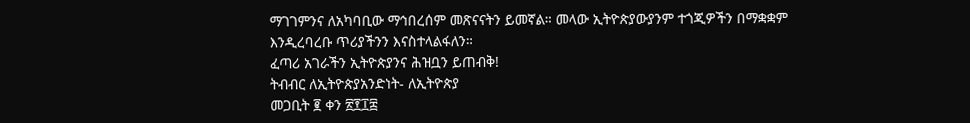ማገገምንና ለአካባቢው ማኅበረሰም መጽናናትን ይመኛል። መላው ኢትዮጵያውያንም ተጎጂዎችን በማቋቋም እንዲረባረቡ ጥሪያችንን እናስተላልፋለን።
ፈጣሪ አገራችን ኢትዮጵያንና ሕዝቧን ይጠብቅ!
ትብብር ለኢትዮጵያአንድነት- ለኢትዮጵያ
መጋቢት ፪ ቀን ፳፻፲፰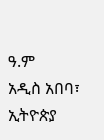ዓ.ም
አዲስ አበባ፣ ኢትዮጵያ